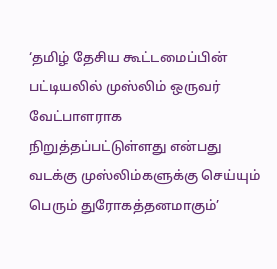‘தமிழ் தேசிய கூட்டமைப்பின் பட்டியலில் முஸ்லிம் ஒருவர் வேட்பாளராக நிறுத்தப்பட்டுள்ளது என்பது வடக்கு முஸ்லிம்களுக்கு செய்யும் பெரும் துரோகத்தனமாகும்’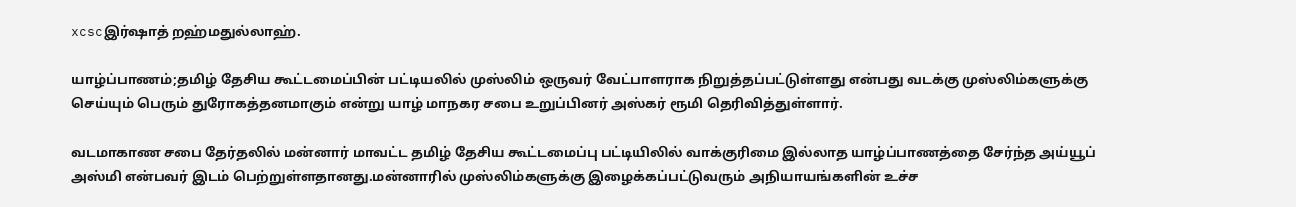xcscஇர்ஷாத் றஹ்மதுல்லாஹ்.

யாழ்ப்பாணம்;தமிழ் தேசிய கூட்டமைப்பின் பட்டியலில் முஸ்லிம் ஒருவர் வேட்பாளராக நிறுத்தப்பட்டுள்ளது என்பது வடக்கு முஸ்லிம்களுக்கு செய்யும் பெரும் துரோகத்தனமாகும் என்று யாழ் மாநகர சபை உறுப்பினர் அஸ்கர் ரூமி தெரிவித்துள்ளார்.

வடமாகாண சபை தேர்தலில் மன்னார் மாவட்ட தமிழ் தேசிய கூட்டமைப்பு பட்டியிலில் வாக்குரிமை இல்லாத யாழ்ப்பாணத்தை சேர்ந்த அய்யூப் அஸ்மி என்பவர் இடம் பெற்றுள்ளதானது.மன்னாரில் முஸ்லிம்களுக்கு இழைக்கப்பட்டுவரும் அநியாயங்களின் உச்ச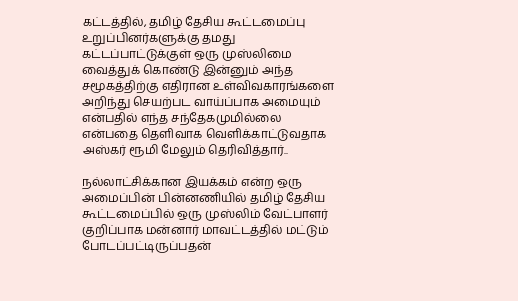கட்டத்தில், தமிழ் தேசிய கூட்டமைப்பு உறுப்பினர்களுக்கு தமது கட்டப்பாட்டுக்குள் ஒரு முஸ்லிமை வைத்துக் கொண்டு இன்னும் அந்த சமூகத்திற்கு எதிரான உள்விவகாரங்களை அறிந்து செயற்பட வாய்ப்பாக அமையும் என்பதில் எந்த சந்தேகமுமில்லை என்பதை தெளிவாக வெளிக்காட்டுவதாக அஸ்கர் ரூமி மேலும் தெரிவித்தார்..

நல்லாட்சிக்கான இயக்கம் என்ற ஒரு அமைப்பின் பின்னணியில் தமிழ் தேசிய கூட்டமைப்பில் ஒரு முஸ்லிம் வேட்பாளர் குறிப்பாக மன்னார் மாவட்டத்தில் மட்டும் போடப்பட்டிருப்பதன்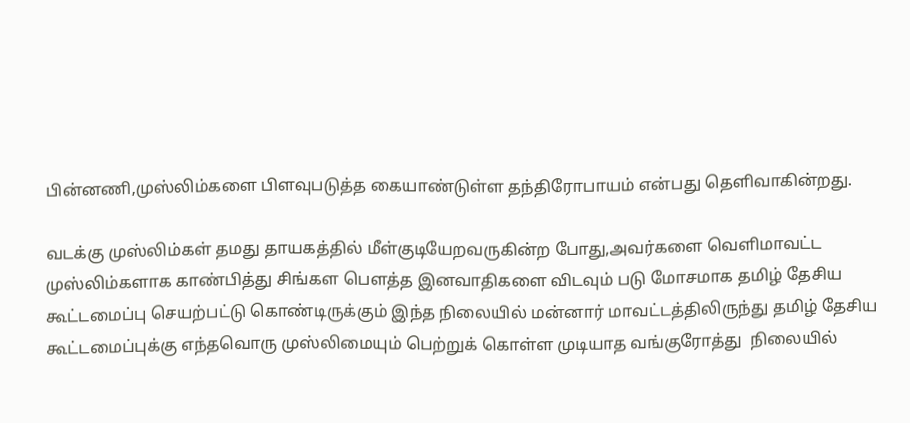பின்னணி,முஸ்லிம்களை பிளவுபடுத்த கையாண்டுள்ள தந்திரோபாயம் என்பது தெளிவாகின்றது.

வடக்கு முஸ்லிம்கள் தமது தாயகத்தில் மீள்குடியேறவருகின்ற போது,அவர்களை வெளிமாவட்ட முஸ்லிம்களாக காண்பித்து சிங்கள பௌத்த இனவாதிகளை விடவும் படு மோசமாக தமிழ் தேசிய கூட்டமைப்பு செயற்பட்டு கொண்டிருக்கும் இந்த நிலையில் மன்னார் மாவட்டத்திலிருந்து தமிழ் தேசிய கூட்டமைப்புக்கு எந்தவொரு முஸ்லிமையும் பெற்றுக் கொள்ள முடியாத வங்குரோத்து  நிலையில்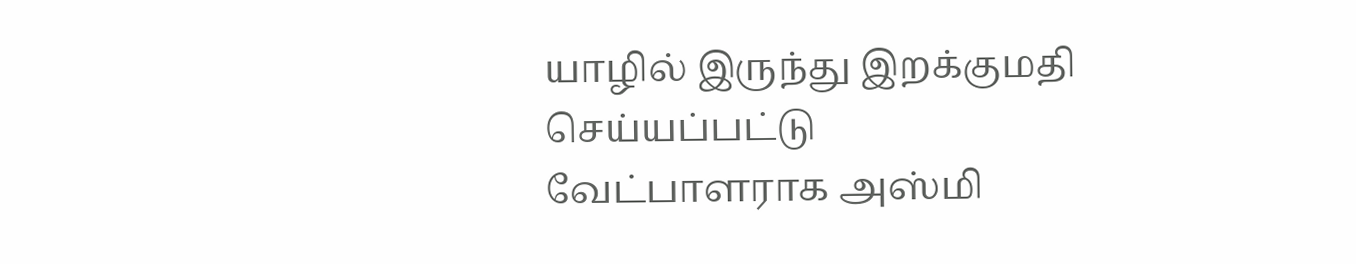யாழில் இருந்து இறக்குமதி செய்யப்பட்டு வேட்பாளராக அஸ்மி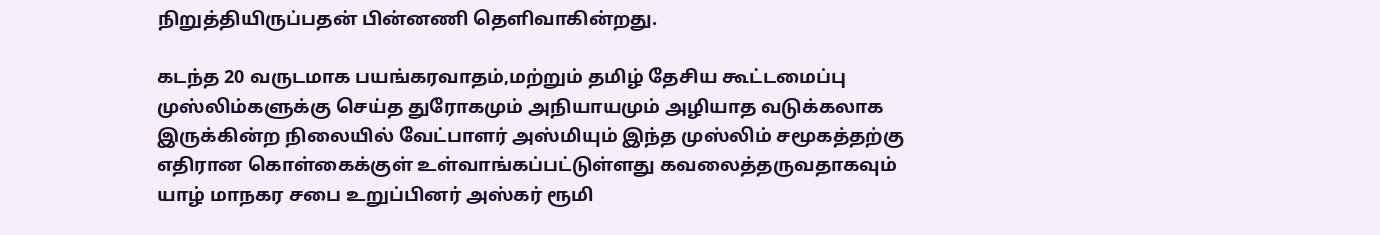நிறுத்தியிருப்பதன் பின்னணி தெளிவாகின்றது.

கடந்த 20 வருடமாக பயங்கரவாதம்,மற்றும் தமிழ் தேசிய கூட்டமைப்பு முஸ்லிம்களுக்கு செய்த துரோகமும் அநியாயமும் அழியாத வடுக்கலாக இருக்கின்ற நிலையில் வேட்பாளர் அஸ்மியும் இந்த முஸ்லிம் சமூகத்தற்கு எதிரான கொள்கைக்குள் உள்வாங்கப்பட்டுள்ளது கவலைத்தருவதாகவும் யாழ் மாநகர சபை உறுப்பினர் அஸ்கர் ரூமி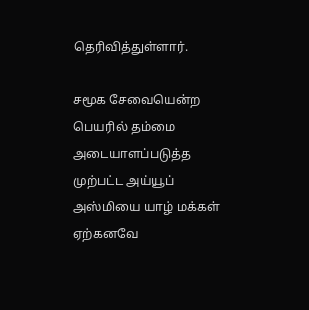தெரிவித்துள்ளார்.

சமூக சேவையென்ற பெயரில் தம்மை அடையாளப்படுத்த முற்பட்ட அய்யூப் அஸ்மியை யாழ் மக்கள் ஏற்கனவே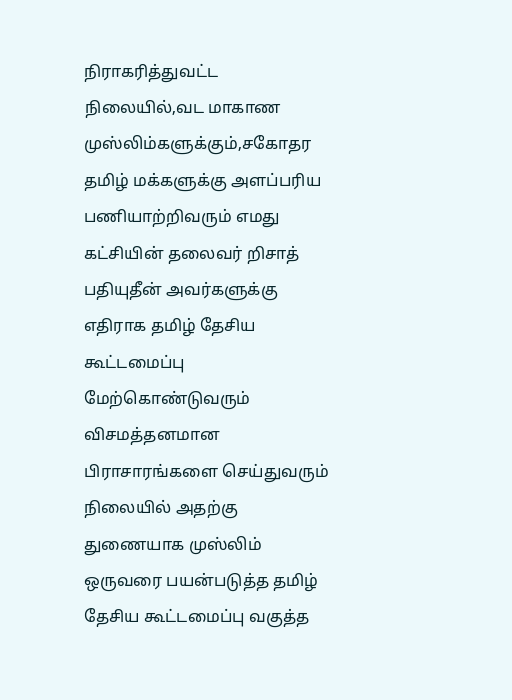நிராகரித்துவட்ட நிலையில்,வட மாகாண முஸ்லிம்களுக்கும்,சகோதர தமிழ் மக்களுக்கு அளப்பரிய பணியாற்றிவரும் எமது கட்சியின் தலைவர் றிசாத் பதியுதீன் அவர்களுக்கு எதிராக தமிழ் தேசிய கூட்டமைப்பு மேற்கொண்டுவரும் விசமத்தனமான பிராசாரங்களை செய்துவரும் நிலையில் அதற்கு துணையாக முஸ்லிம் ஒருவரை பயன்படுத்த தமிழ் தேசிய கூட்டமைப்பு வகுத்த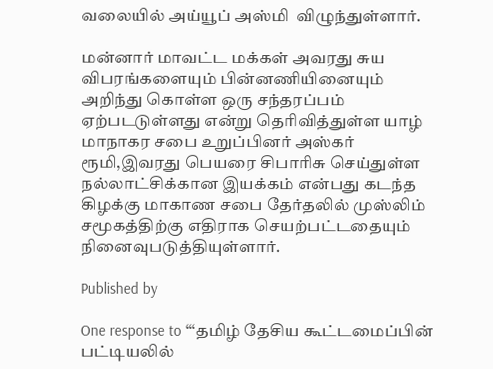வலையில் அய்யூப் அஸ்மி  விழுந்துள்ளார்.

மன்னார் மாவட்ட மக்கள் அவரது சுய விபரங்களையும் பின்னணியினையும் அறிந்து கொள்ள ஒரு சந்தரப்பம் ஏற்படடுள்ளது என்று தெரிவித்துள்ள யாழ் மாநாகர சபை உறுப்பினர் அஸ்கர் ரூமி,இவரது பெயரை சிபாரிசு செய்துள்ள நல்லாட்சிக்கான இயக்கம் என்பது கடந்த கிழக்கு மாகாண சபை தேர்தலில் முஸ்லிம் சமூகத்திற்கு எதிராக செயற்பட்டதையும் நினைவுபடுத்தியுள்ளார்.

Published by

One response to “‘தமிழ் தேசிய கூட்டமைப்பின் பட்டியலில்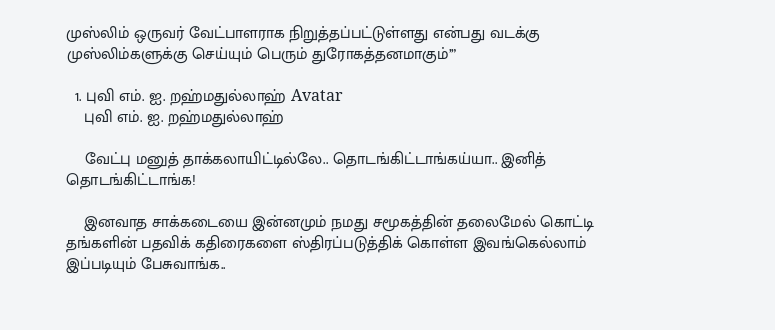முஸ்லிம் ஒருவர் வேட்பாளராக நிறுத்தப்பட்டுள்ளது என்பது வடக்கு முஸ்லிம்களுக்கு செய்யும் பெரும் துரோகத்தனமாகும்’”

  1. புவி எம். ஐ. றஹ்மதுல்லாஹ் Avatar
    புவி எம். ஐ. றஹ்மதுல்லாஹ்

    வேட்பு மனுத் தாக்கலாயிட்டில்லே.. தொடங்கிட்டாங்கய்யா.. இனித் தொடங்கிட்டாங்க!

    இனவாத சாக்கடையை இன்னமும் நமது சமூகத்தின் தலைமேல் கொட்டி தங்களின் பதவிக் கதிரைகளை ஸ்திரப்படுத்திக் கொள்ள இவங்கெல்லாம் இப்படியும் பேசுவாங்க..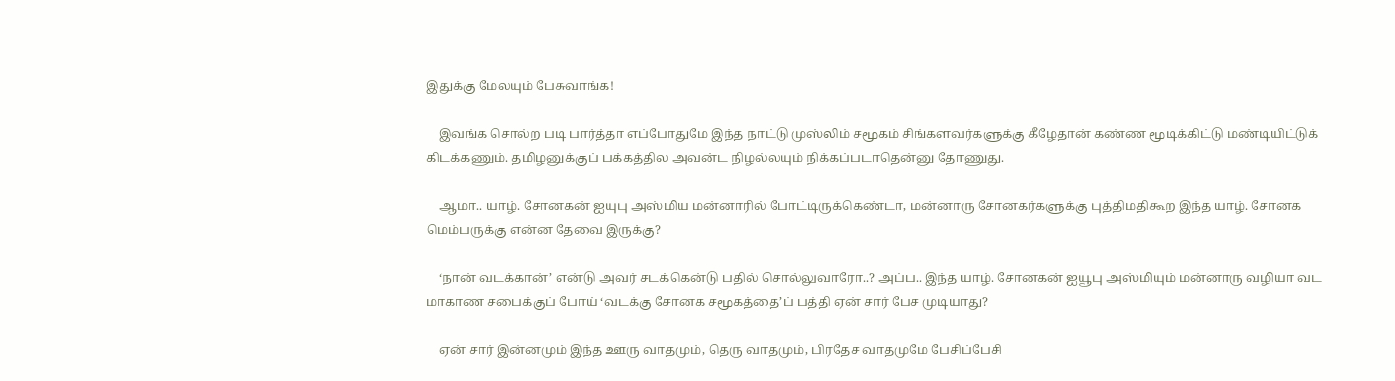இதுக்கு மேலயும் பேசுவாங்க!

    இவங்க சொல்ற படி பார்த்தா எப்போதுமே இந்த நாட்டு முஸ்லிம் சமூகம் சிங்களவர்களுக்கு கீழேதான் கண்ண மூடிக்கிட்டு மண்டியிட்டுக் கிடக்கணும். தமிழனுக்குப் பக்கத்தில அவன்ட நிழல்லயும் நிக்கப்படாதென்னு தோணுது.

    ஆமா.. யாழ். சோனகன் ஐயுபு அஸ்மிய மன்னாரில் போட்டிருக்கெண்டா, மன்னாரு சோனகர்களுக்கு புத்திமதிகூற இந்த யாழ். சோனக மெம்பருக்கு என்ன தேவை இருக்கு?

    ‘நான் வடக்கான்’ என்டு அவர் சடக்கென்டு பதில் சொல்லுவாரோ..? அப்ப.. இந்த யாழ். சோனகன் ஐயூபு அஸ்மியும் மன்னாரு வழியா வட மாகாண சபைக்குப் போய் ‘வடக்கு சோனக சமூகத்தை’ப் பத்தி ஏன் சார் பேச முடியாது?

    ஏன் சார் இன்னமும் இந்த ஊரு வாதமும், தெரு வாதமும், பிரதேச வாதமுமே பேசிப்பேசி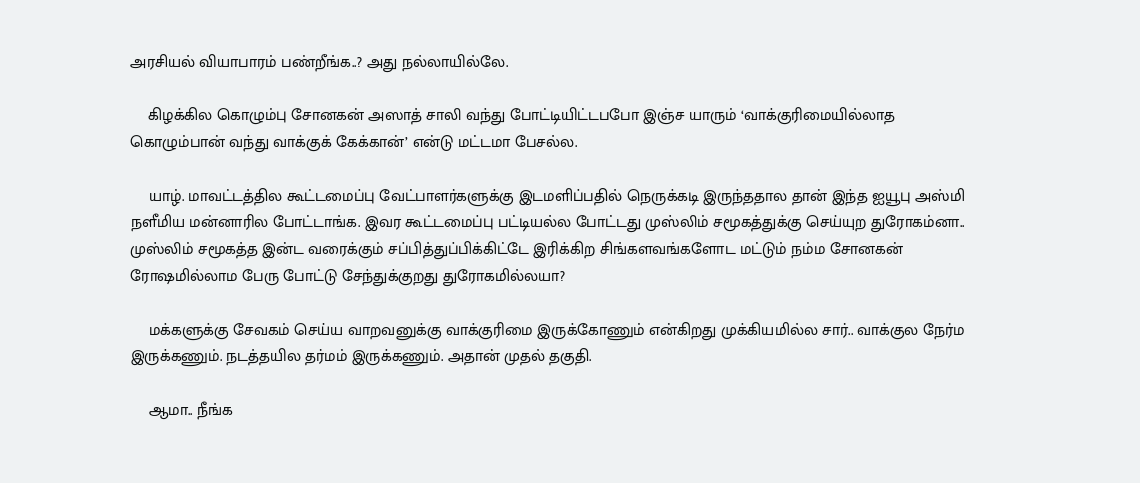அரசியல் வியாபாரம் பண்றீங்க..? அது நல்லாயில்லே.

    கிழக்கில கொழும்பு சோனகன் அஸாத் சாலி வந்து போட்டியிட்டபபோ இஞ்ச யாரும் ‘வாக்குரிமையில்லாத கொழும்பான் வந்து வாக்குக் கேக்கான்’ என்டு மட்டமா பேசல்ல.

    யாழ். மாவட்டத்தில கூட்டமைப்பு வேட்பாளர்களுக்கு இடமளிப்பதில் நெருக்கடி இருந்ததால தான் இந்த ஐயூபு அஸ்மி நளீமிய மன்னாரில போட்டாங்க. இவர கூட்டமைப்பு பட்டியல்ல போட்டது முஸ்லிம் சமூகத்துக்கு செய்யுற துரோகம்னா.. முஸ்லிம் சமூகத்த இன்ட வரைக்கும் சப்பித்துப்பிக்கிட்டே இரிக்கிற சிங்களவங்களோட மட்டும் நம்ம சோனகன் ரோஷமில்லாம பேரு போட்டு சேந்துக்குறது துரோகமில்லயா?

    மக்களுக்கு சேவகம் செய்ய வாறவனுக்கு வாக்குரிமை இருக்கோணும் என்கிறது முக்கியமில்ல சார்.. வாக்குல நேர்ம இருக்கணும். நடத்தயில தர்மம் இருக்கணும். அதான் முதல் தகுதி.

    ஆமா.. நீங்க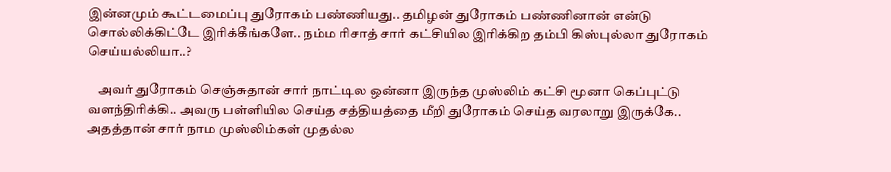இன்னமும் கூட்டமைப்பு துரோகம் பண்ணியது.. தமிழன் துரோகம் பண்ணினான் என்டு சொல்லிக்கிட்டே இரிக்கீங்களே.. நம்ம ரிசாத் சார் கட்சியில இரிக்கிற தம்பி கிஸ்புல்லா துரோகம் செய்யல்லியா..?

    அவர் துரோகம் செஞ்சுதான் சார் நாட்டில ஒன்னா இருந்த முஸ்லிம் கட்சி மூனா கெப்புட்டு வளந்திரிக்கி.. அவரு பள்ளியில செய்த சத்தியத்தை மீறி துரோகம் செய்த வரலாறு இருக்கே.. அதத்தான் சார் நாம முஸ்லிம்கள் முதல்ல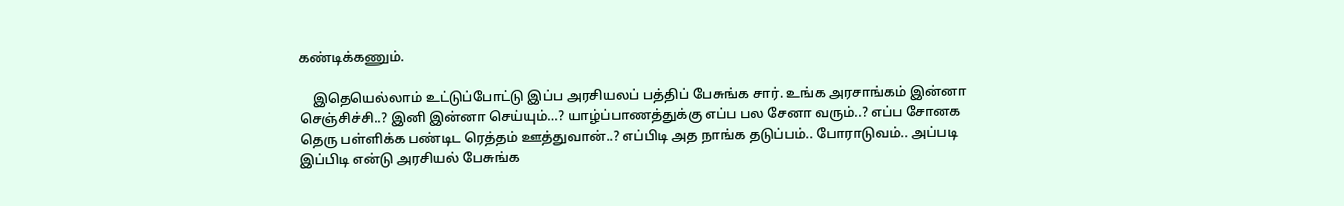கண்டிக்கணும்.

    இதெயெல்லாம் உட்டுப்போட்டு இப்ப அரசியலப் பத்திப் பேசுங்க சார். உங்க அரசாங்கம் இன்னா செஞ்சிச்சி..? இனி இன்னா செய்யும்…? யாழ்ப்பாணத்துக்கு எப்ப பல சேனா வரும்..? எப்ப சோனக தெரு பள்ளிக்க பண்டிட ரெத்தம் ஊத்துவான்..? எப்பிடி அத நாங்க தடுப்பம்.. போராடுவம்.. அப்படி இப்பிடி என்டு அரசியல் பேசுங்க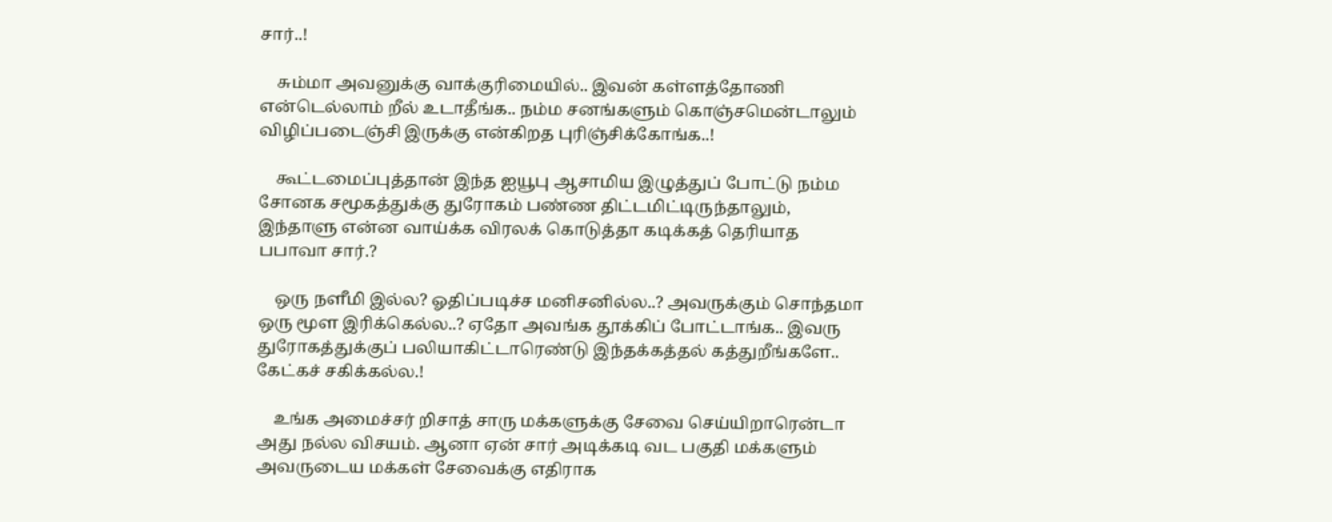சார்..!

    சும்மா அவனுக்கு வாக்குரிமையில்.. இவன் கள்ளத்தோணி என்டெல்லாம் றீல் உடாதீங்க.. நம்ம சனங்களும் கொஞ்சமென்டாலும் விழிப்படைஞ்சி இருக்கு என்கிறத புரிஞ்சிக்கோங்க..!

    கூட்டமைப்புத்தான் இந்த ஐயூபு ஆசாமிய இழுத்துப் போட்டு நம்ம சோனக சமூகத்துக்கு துரோகம் பண்ண திட்டமிட்டிருந்தாலும், இந்தாளு என்ன வாய்க்க விரலக் கொடுத்தா கடிக்கத் தெரியாத பபாவா சார்.?

    ஒரு நளீமி இல்ல? ஓதிப்படிச்ச மனிசனில்ல..? அவருக்கும் சொந்தமா ஒரு மூள இரிக்கெல்ல..? ஏதோ அவங்க தூக்கிப் போட்டாங்க.. இவரு துரோகத்துக்குப் பலியாகிட்டாரெண்டு இந்தக்கத்தல் கத்துறீங்களே.. கேட்கச் சகிக்கல்ல.!

    உங்க அமைச்சர் றிசாத் சாரு மக்களுக்கு சேவை செய்யிறாரென்டா அது நல்ல விசயம். ஆனா ஏன் சார் அடிக்கடி வட பகுதி மக்களும் அவருடைய மக்கள் சேவைக்கு எதிராக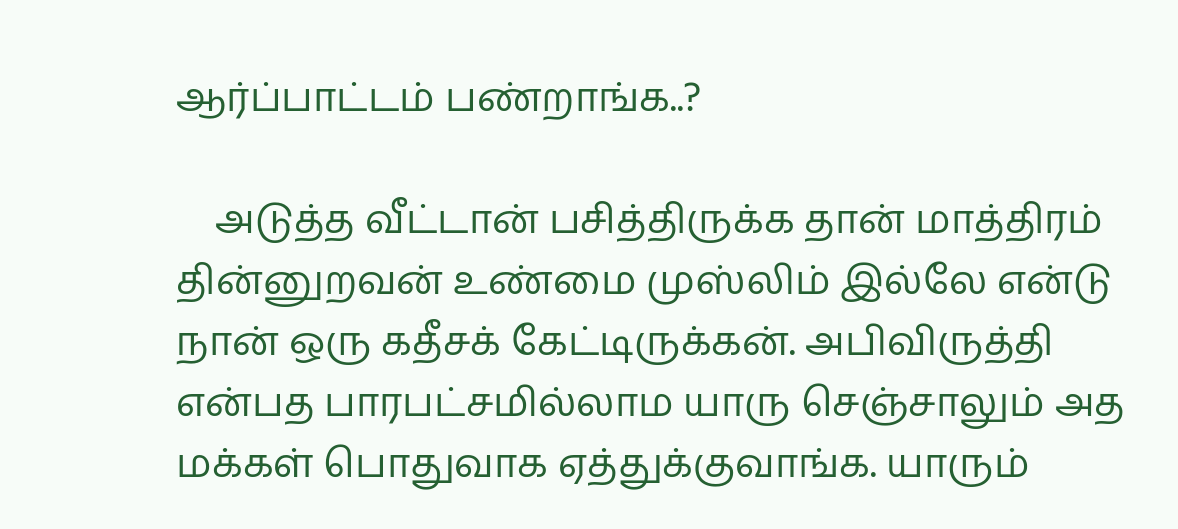ஆர்ப்பாட்டம் பண்றாங்க..?

    அடுத்த வீட்டான் பசித்திருக்க தான் மாத்திரம் தின்னுறவன் உண்மை முஸ்லிம் இல்லே என்டு நான் ஒரு கதீசக் கேட்டிருக்கன். அபிவிருத்தி என்பத பாரபட்சமில்லாம யாரு செஞ்சாலும் அத மக்கள் பொதுவாக ஏத்துக்குவாங்க. யாரும்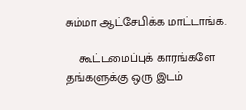சும்மா ஆட்சேபிக்க மாட்டாங்க.

    கூட்டமைப்புக் காரங்களே தங்களுக்கு ஒரு இடம்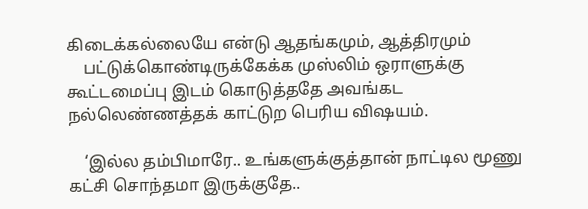கிடைக்கல்லையே என்டு ஆதங்கமும், ஆத்திரமும்
    பட்டுக்கொண்டிருக்கேக்க முஸ்லிம் ஒராளுக்கு கூட்டமைப்பு இடம் கொடுத்ததே அவங்கட நல்லெண்ணத்தக் காட்டுற பெரிய விஷயம்.

    ‘இல்ல தம்பிமாரே.. உங்களுக்குத்தான் நாட்டில மூணு கட்சி சொந்தமா இருக்குதே..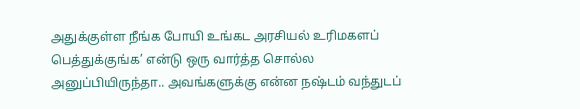அதுக்குள்ள நீங்க போயி உங்கட அரசியல் உரிமகளப் பெத்துக்குங்க’ என்டு ஒரு வார்த்த சொல்ல அனுப்பியிருந்தா.. அவங்களுக்கு என்ன நஷ்டம் வந்துடப்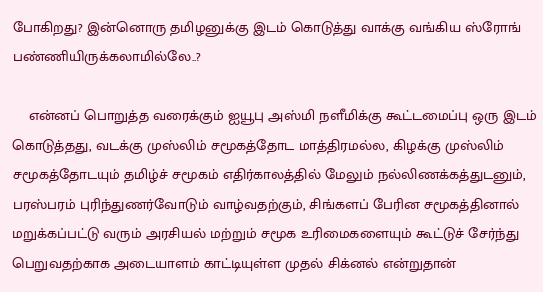போகிறது? இன்னொரு தமிழனுக்கு இடம் கொடுத்து வாக்கு வங்கிய ஸ்ரோங் பண்ணியிருக்கலாமில்லே..?

    என்னப் பொறுத்த வரைக்கும் ஐயூபு அஸ்மி நளீமிக்கு கூட்டமைப்பு ஒரு இடம் கொடுத்தது, வடக்கு முஸ்லிம் சமூகத்தோட மாத்திரமல்ல, கிழக்கு முஸ்லிம் சமூகத்தோடயும் தமிழ்ச் சமூகம் எதிர்காலத்தில் மேலும் நல்லிணக்கத்துடனும், பரஸ்பரம் புரிந்துணர்வோடும் வாழ்வதற்கும், சிங்களப் பேரின சமூகத்தினால் மறுக்கப்பட்டு வரும் அரசியல் மற்றும் சமூக உரிமைகளையும் கூட்டுச் சேர்ந்து பெறுவதற்காக அடையாளம் காட்டியுள்ள முதல் சிக்னல் என்றுதான்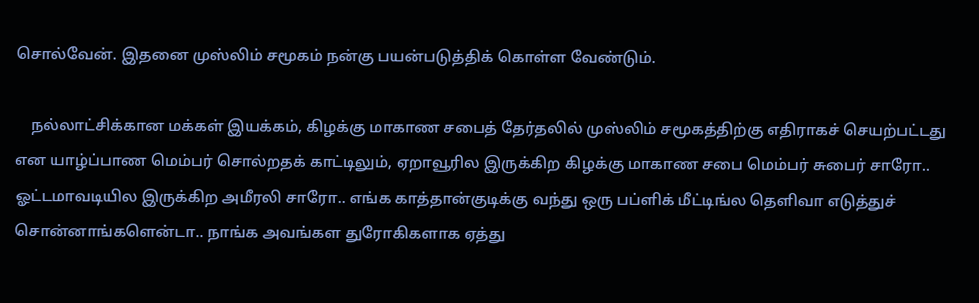சொல்வேன். இதனை முஸ்லிம் சமூகம் நன்கு பயன்படுத்திக் கொள்ள வேண்டும்.

    நல்லாட்சிக்கான மக்கள் இயக்கம், கிழக்கு மாகாண சபைத் தேர்தலில் முஸ்லிம் சமூகத்திற்கு எதிராகச் செயற்பட்டது என யாழ்ப்பாண மெம்பர் சொல்றதக் காட்டிலும், ஏறாவூரில இருக்கிற கிழக்கு மாகாண சபை மெம்பர் சுபைர் சாரோ.. ஓட்டமாவடியில இருக்கிற அமீரலி சாரோ.. எங்க காத்தான்குடிக்கு வந்து ஒரு பப்ளிக் மீட்டிங்ல தெளிவா எடுத்துச் சொன்னாங்களென்டா.. நாங்க அவங்கள துரோகிகளாக ஏத்து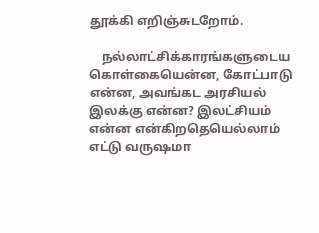தூக்கி எறிஞ்சுடறோம்.

    நல்லாட்சிக்காரங்களுடைய கொள்கையென்ன, கோட்பாடு என்ன, அவங்கட அரசியல் இலக்கு என்ன? இலட்சியம் என்ன என்கிறதெயெல்லாம் எட்டு வருஷமா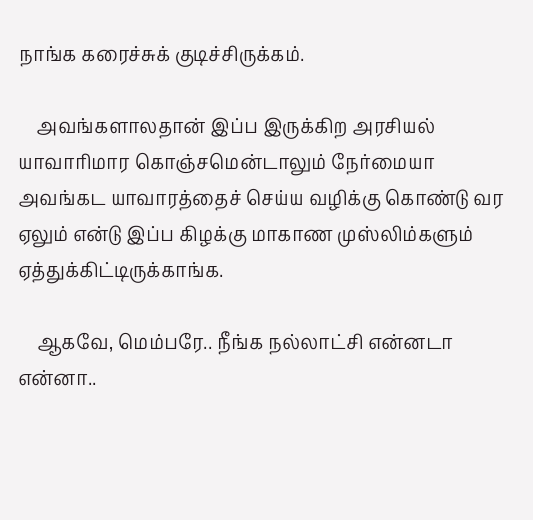நாங்க கரைச்சுக் குடிச்சிருக்கம்.

    அவங்களாலதான் இப்ப இருக்கிற அரசியல் யாவாரிமார கொஞ்சமென்டாலும் நேர்மையா அவங்கட யாவாரத்தைச் செய்ய வழிக்கு கொண்டு வர ஏலும் என்டு இப்ப கிழக்கு மாகாண முஸ்லிம்களும் ஏத்துக்கிட்டிருக்காங்க.

    ஆகவே, மெம்பரே.. நீங்க நல்லாட்சி என்னடா என்னா..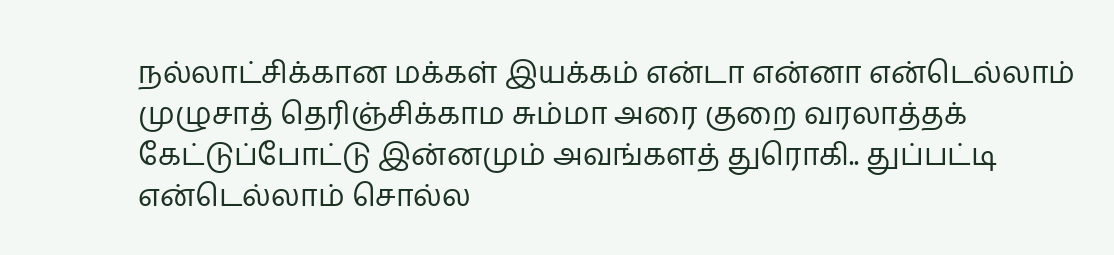நல்லாட்சிக்கான மக்கள் இயக்கம் என்டா என்னா என்டெல்லாம் முழுசாத் தெரிஞ்சிக்காம சும்மா அரை குறை வரலாத்தக் கேட்டுப்போட்டு இன்னமும் அவங்களத் துரொகி.. துப்பட்டி என்டெல்லாம் சொல்ல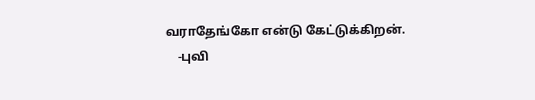வராதேங்கோ என்டு கேட்டுக்கிறன்.
    -புவி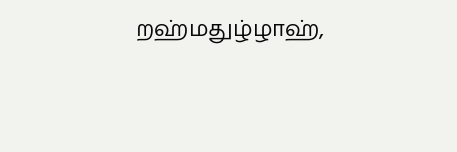றஹ்மதுழ்ழாஹ்,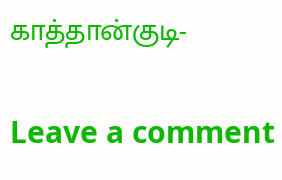காத்தான்குடி-

Leave a comment